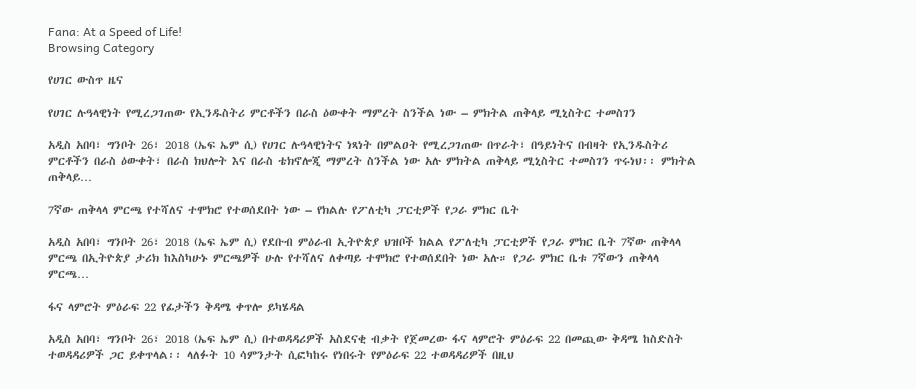Fana: At a Speed of Life!
Browsing Category

የሀገር ውስጥ ዜና

የሀገር ሉዓላዊነት የሚረጋገጠው የኢንዱስትሪ ምርቶችን በራስ ዕውቀት ማምረት ስንችል ነው – ምክትል ጠቅላይ ሚኒስትር ተመስገን

አዲስ አበባ፣ ግንቦት 26፣ 2018 (ኤፍ ኤም ሲ) የሀገር ሉዓላዊነትና ነጻነት በምልዐት የሚረጋገጠው በጥራት፣ በዓይነትና በብዛት የኢንዱስትሪ ምርቶችን በራስ ዕውቀት፣ በራስ ክህሎት እና በራስ ቴክኖሎጂ ማምረት ስንችል ነው አሉ ምክትል ጠቅላይ ሚኒስትር ተመስገን ጥሩነህ፡፡ ምክትል ጠቅላይ…

7ኛው ጠቅላላ ምርጫ የተሻለና ተሞክሮ የተወሰደበት ነው – የክልሉ የፖለቲካ ፓርቲዎች የጋራ ምክር ቤት

አዲስ አበባ፣ ግንቦት 26፣ 2018 (ኤፍ ኤም ሲ) የደቡብ ምዕራብ ኢትዮጵያ ህዝቦች ክልል የፖለቲካ ፓርቲዎች የጋራ ምክር ቤት 7ኛው ጠቅላላ ምርጫ በኢትዮጵያ ታሪክ ከእስካሁኑ ምርጫዎች ሁሉ የተሻለና ለቀጣይ ተሞክሮ የተወሰደበት ነው አሉ። የጋራ ምክር ቤቱ 7ኛውን ጠቅላላ ምርጫ…

ፋና ላምሮት ምዕራፍ 22 የፊታችን ቅዳሜ ቀጥሎ ይካሄዳል

አዲስ አበባ፣ ግንቦት 26፣ 2018 (ኤፍ ኤም ሲ) በተወዳዳሪዎች አስደናቂ ብቃት የጀመረው ፋና ላምሮት ምዕራፍ 22 በመጪው ቅዳሜ ከስድስት ተወዳዳሪዎች ጋር ይቀጥላል፡፡ ላለፉት 10 ሳምንታት ሲፎካከሩ የነበሩት የምዕራፍ 22 ተወዳዳሪዎች በዚህ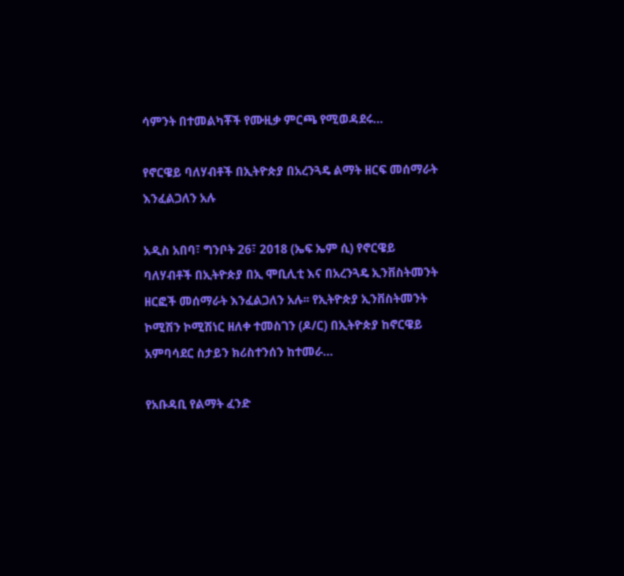ሳምንት በተመልካቾች የሙዚቃ ምርጫ የሚወዳደሩ…

የኖርዌይ ባለሃብቶች በኢትዮጵያ በአረንጓዴ ልማት ዘርፍ መሰማራት እንፈልጋለን አሉ

አዲስ አበባ፣ ግንቦት 26፣ 2018 (ኤፍ ኤም ሲ) የኖርዌይ ባለሃብቶች በኢትዮጵያ በኢ ሞቢሊቲ እና በአረንጓዴ ኢንቨስትመንት ዘርፎች መሰማራት እንፈልጋለን አሉ፡፡ የኢትዮጵያ ኢንቨስትመንት ኮሚሽን ኮሚሽነር ዘለቀ ተመስገን (ዶ/ር) በኢትዮጵያ ከኖርዌይ አምባሳደር ስታይን ክሪስተንሰን ከተመራ…

የአቡዳቢ የልማት ፈንድ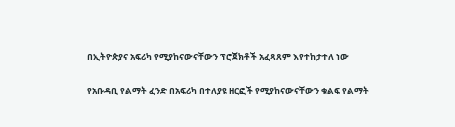በኢትዮጵያና አፍሪካ የሚያከናውናቸውን ፕሮጀክቶች አፈጻጸም እየተከታተለ ነው

የአቡዳቢ የልማት ፈንድ በአፍሪካ በተለያዩ ዘርፎች የሚያከናውናቸውን ቁልፍ የልማት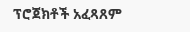ፕሮጀክቶች አፈጻጸም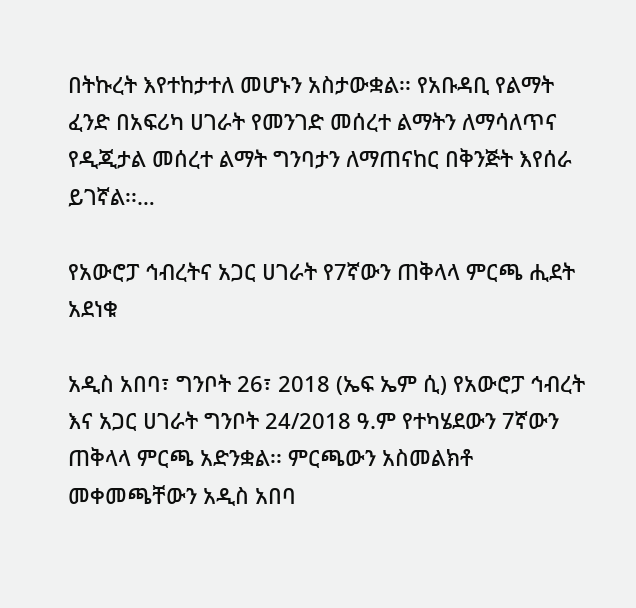በትኩረት እየተከታተለ መሆኑን አስታውቋል፡፡ የአቡዳቢ የልማት ፈንድ በአፍሪካ ሀገራት የመንገድ መሰረተ ልማትን ለማሳለጥና የዲጂታል መሰረተ ልማት ግንባታን ለማጠናከር በቅንጅት እየሰራ ይገኛል፡፡…

የአውሮፓ ኅብረትና አጋር ሀገራት የ7ኛውን ጠቅላላ ምርጫ ሒደት አደነቁ

አዲስ አበባ፣ ግንቦት 26፣ 2018 (ኤፍ ኤም ሲ) የአውሮፓ ኅብረት እና አጋር ሀገራት ግንቦት 24/2018 ዓ.ም የተካሄደውን 7ኛውን ጠቅላላ ምርጫ አድንቋል፡፡ ምርጫውን አስመልክቶ መቀመጫቸውን አዲስ አበባ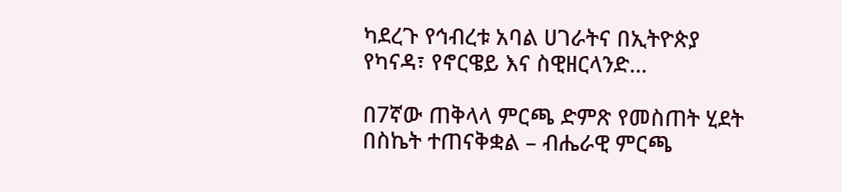ካደረጉ የኅብረቱ አባል ሀገራትና በኢትዮጵያ የካናዳ፣ የኖርዌይ እና ስዊዘርላንድ…

በ7ኛው ጠቅላላ ምርጫ ድምጽ የመስጠት ሂደት በስኬት ተጠናቅቋል – ብሔራዊ ምርጫ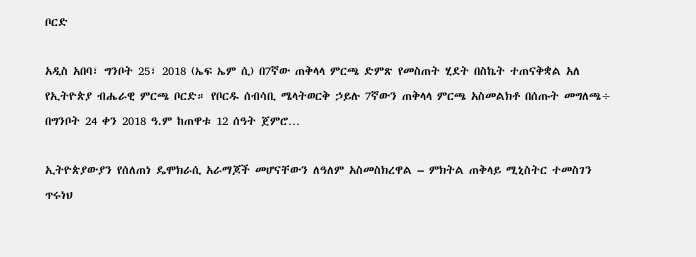ቦርድ

አዲስ አበባ፣ ግንቦት 25፣ 2018 (ኤፍ ኤም ሲ) በ7ኛው ጠቅላላ ምርጫ ድምጽ የመስጠት ሂደት በስኬት ተጠናቅቋል አለ የኢትዮጵያ ብሔራዊ ምርጫ ቦርድ። የቦርዱ ሰብሳቢ ሜላትወርቅ ኃይሉ 7ኛውን ጠቅላላ ምርጫ አስመልክቶ በሰጡት መግለጫ÷ በግንቦት 24 ቀን 2018 ዓ.ም ከጠዋቱ 12 ሰዓት ጀምሮ…

ኢትዮጵያውያን የሰለጠነ ዴሞክራሲ አራማጆች መሆናቸውን ለዓለም አስመስክረዋል – ምክትል ጠቅላይ ሚኒስትር ተመስገን ጥሩነህ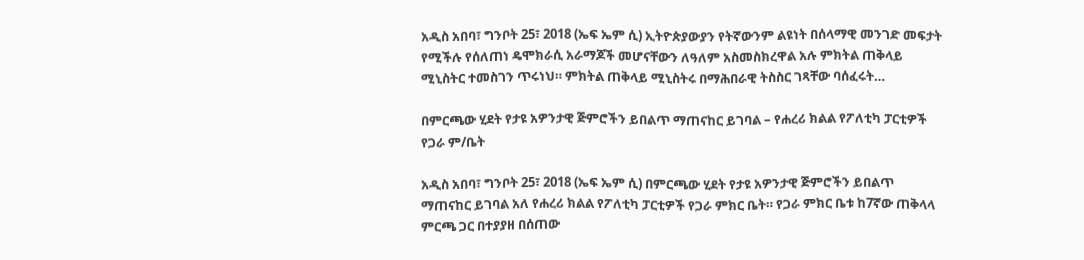አዲስ አበባ፣ ግንቦት 25፣ 2018 (ኤፍ ኤም ሲ) ኢትዮጵያውያን የትኛውንም ልዩነት በሰላማዊ መንገድ መፍታት የሚችሉ የሰለጠነ ዴሞክራሲ አራማጆች መሆናቸውን ለዓለም አስመስክረዋል አሉ ምክትል ጠቅላይ ሚኒስትር ተመስገን ጥሩነህ። ምክትል ጠቅላይ ሚኒስትሩ በማሕበራዊ ትስስር ገጻቸው ባሰፈሩት…

በምርጫው ሂደት የታዩ አዎንታዊ ጅምሮችን ይበልጥ ማጠናከር ይገባል – የሐረሪ ክልል የፖለቲካ ፓርቲዎች የጋራ ም/ቤት

አዲስ አበባ፣ ግንቦት 25፣ 2018 (ኤፍ ኤም ሲ) በምርጫው ሂደት የታዩ አዎንታዊ ጅምሮችን ይበልጥ ማጠናከር ይገባል አለ የሐረሪ ክልል የፖለቲካ ፓርቲዎች የጋራ ምክር ቤት። የጋራ ምክር ቤቱ ከ7ኛው ጠቅላላ ምርጫ ጋር በተያያዘ በሰጠው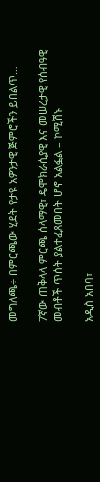መግለጫ÷ በምርጫው ሂደት የታዩ አዎንታዊ ጅምሮችን ይበልጥ…

7ኛው ጠቅላላ ምርጫ ሰላማዊ፣ ዴሞክራሲያዊ እና መሠረታዊ የሰብዓዊ መብቶች ጥሰት ያልተፈጸመበት ሆኖ አልፏል – ኮሚሽኑ

አዲስ አበባ፣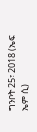ግንቦት 25፣ 2018 (ኤፍ ኤም ሲ)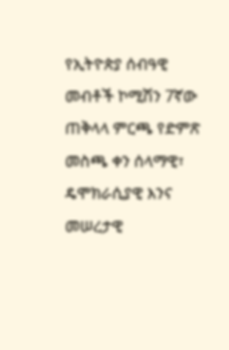የኢትዮጵያ ሰብዓዊ መብቶች ኮሚሽን 7ኛው ጠቅላላ ምርጫ የድምጽ መስጫ ቀን ሰላማዊ፣ ዴሞክራሲያዊ እንና መሠረታዊ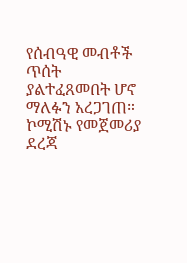የሰብዓዊ መብቶች ጥሰት ያልተፈጸመበት ሆኖ ማለፉን አረጋገጠ። ኮሚሽኑ የመጀመሪያ ደረጃ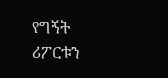የግኝት ሪፖርቱን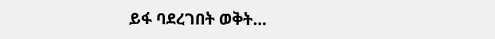ይፋ ባደረገበት ወቅት…